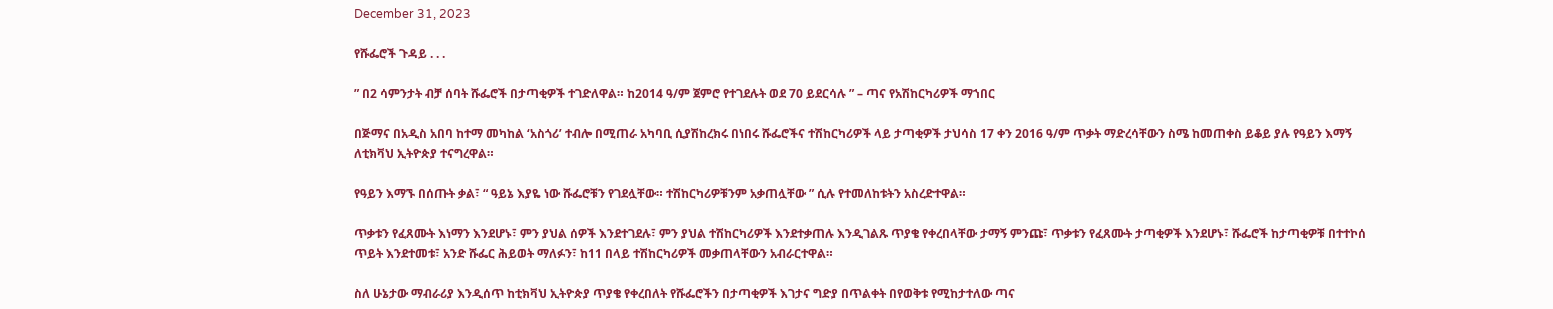December 31, 2023

የሹፌሮች ጉዳይ . . .

” በ2 ሳምንታት ብቻ ሰባት ሹፌሮች በታጣቂዎች ተገድለዋል። ከ2014 ዓ/ም ጀምሮ የተገደሉት ወደ 70 ይደርሳሉ ” – ጣና የአሽከርካሪዎች ማኀበር

በጅማና በአዲስ አበባ ከተማ መካከል ‘አስጎሪ’ ተብሎ በሚጠራ አካባቢ ሲያሽከረክሩ በነበሩ ሹፌሮችና ተሽከርካሪዎች ላይ ታጣቂዎች ታህሳስ 17 ቀን 2016 ዓ/ም ጥቃት ማድረሳቸውን ስሜ ከመጠቀስ ይቆይ ያሉ የዓይን እማኝ ለቲክቫህ ኢትዮጵያ ተናግረዋል።

የዓይን እማኙ በሰጡት ቃል፣ “ ዓይኔ እያዬ ነው ሹፌሮቹን የገደሏቸው። ተሽከርካሪዎቹንም አቃጠሏቸው ” ሲሉ የተመለከቱትን አስረድተዋል።

ጥቃቱን የፈጸሙት እነማን እንደሆኑ፣ ምን ያህል ሰዎች እንደተገደሉ፣ ምን ያህል ተሽከርካሪዎች እንደተቃጠሉ እንዲገልጹ ጥያቄ የቀረበላቸው ታማኝ ምንጩ፣ ጥቃቱን የፈጸሙት ታጣቂዎች እንደሆኑ፣ ሹፌሮች ከታጣቂዎቹ በተተኮሰ ጥይት እንደተመቱ፣ አንድ ሹፌር ሕይወት ማለፉን፣ ከ11 በላይ ተሽከርካሪዎች መቃጠላቸውን አብራርተዋል።

ስለ ሁኔታው ማብራሪያ እንዲሰጥ ከቲክቫህ ኢትዮጵያ ጥያቄ የቀረበለት የሹፌሮችን በታጣቂዎች እገታና ግድያ በጥልቀት በየወቅቱ የሚከታተለው ጣና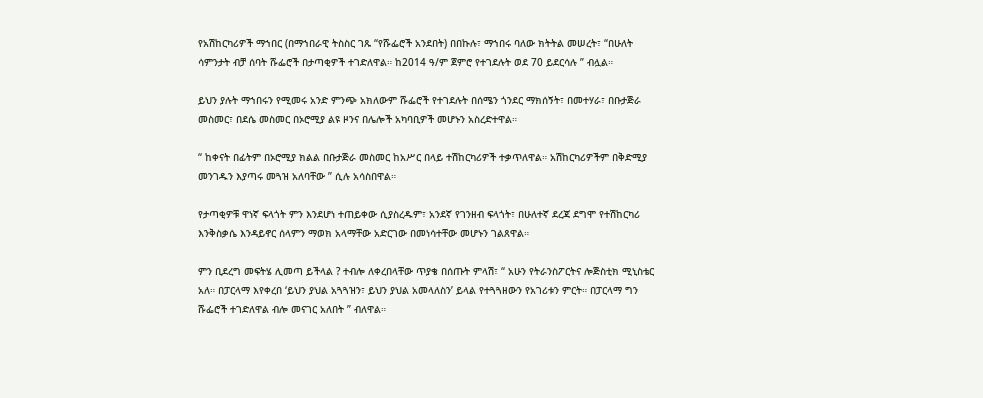የአሽከርካሪዎች ማኀበር (በማኀበራዊ ትስስር ገጹ “የሹፌሮች አንደበት) በበኩሉ፣ ማኀበሩ ባለው ክትትል መሠረት፣ “በሁለት ሳምንታት ብቻ ሰባት ሹፌሮች በታጣቂዎች ተገድለዋል። ከ2014 ዓ/ም ጀምሮ የተገደሉት ወደ 70 ይደርሳሉ ” ብሏል።

ይህን ያሉት ማኀበሩን የሚመሩ አንድ ምንጭ አክለውም ሹፌሮች የተገደሉት በሰሜን ጎንደር ማክሰኝት፣ በመተሃራ፣ በቡታጅራ መስመር፣ በደሴ መስመር በኦሮሚያ ልዩ ዞንና በሌሎች አካባቢዎች መሆኑን አስረድተዋል።

“ ከቀናት በፊትም በኦሮሚያ ክልል በቡታጅራ መስመር ከአሥር በላይ ተሽከርካሪዎች ተቃጥለዋል። አሽከርካሪዎችም በቅድሚያ  መንገዱን እያጣሩ መጓዝ አለባቸው ” ሲሉ አሳስበዋል።

የታጣቂዎቹ ዋነኛ ፍላጎት ምን እንደሆነ ተጠይቀው ሲያስረዱም፣ አንደኛ የገንዘብ ፍላጎት፣ በሁለተኛ ደረጃ ደግሞ የተሽከርካሪ እንቅስቃሴ እንዳይኖር ሰላምን ማወክ አላማቸው አድርገው በመነሳተቸው መሆኑን ገልጸዋል።

ምን ቢደረግ መፍትሄ ሊመጣ ይችላል ? ተብሎ ለቀረበላቸው ጥያቄ በሰጡት ምላሽ፣ “ አሁን የትራንስፖርትና ሎጅስቲክ ሚኒስቴር አለ። በፓርላማ እየቀረበ ‘ይህን ያህል አጓጓዝን፣ ይህን ያህል አመላለስን’ ይላል የተጓጓዘውን የአገሪቱን ምርት። በፓርላማ ግን ሹፌሮች ተገድለዋል ብሎ መናገር አለበት ” ብለዋል።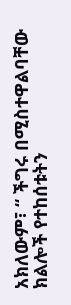አክለውም፣ “ ችግሩ በሚስተዋልባቸው ክልሎች የተከሰቱትን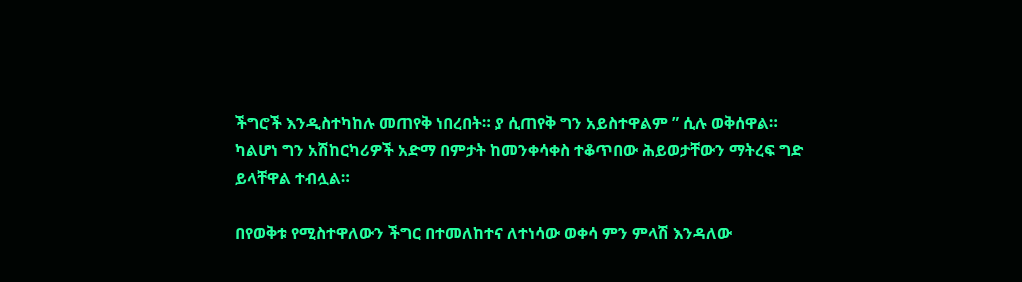ችግሮች እንዲስተካከሉ መጠየቅ ነበረበት። ያ ሲጠየቅ ግን አይስተዋልም ” ሲሉ ወቅሰዋል። ካልሆነ ግን አሽከርካሪዎች አድማ በምታት ከመንቀሳቀስ ተቆጥበው ሕይወታቸውን ማትረፍ ግድ ይላቸዋል ተብሏል።

በየወቅቱ የሚስተዋለውን ችግር በተመለከተና ለተነሳው ወቀሳ ምን ምላሽ እንዳለው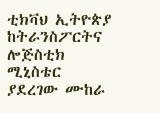ቲክቫህ ኢትዮጵያ ከትራንስፖርትና ሎጅስቲክ ሚኒስቴር ያደረገው ሙከራ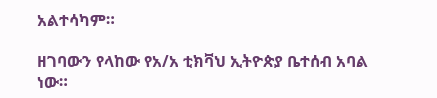አልተሳካም።

ዘገባውን የላከው የአ/አ ቲክቫህ ኢትዮጵያ ቤተሰብ አባል ነው።